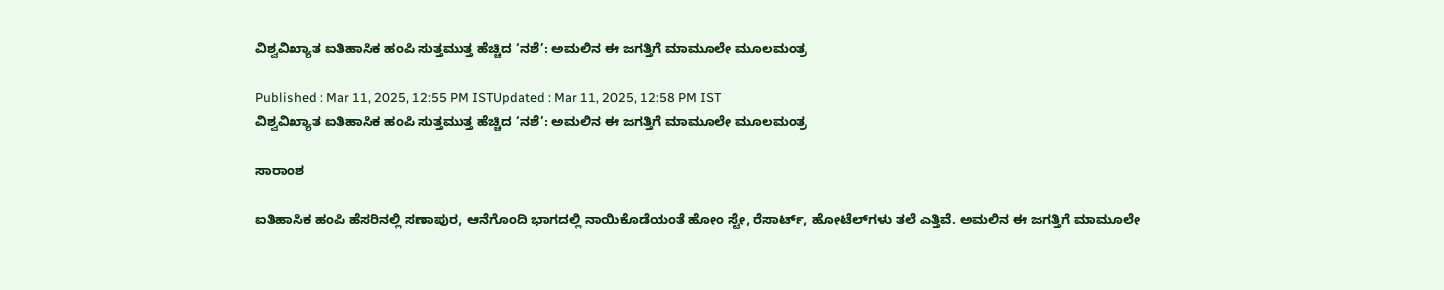ವಿಶ್ವವಿಖ್ಯಾತ ಐತಿಹಾಸಿಕ ಹಂಪಿ ಸುತ್ತಮುತ್ತ ಹೆಚ್ಚಿದ ‘ನಶೆ’: ಅಮಲಿನ ಈ ಜಗತ್ತಿಗೆ ಮಾಮೂಲೇ ಮೂಲಮಂತ್ರ

Published : Mar 11, 2025, 12:55 PM ISTUpdated : Mar 11, 2025, 12:58 PM IST
ವಿಶ್ವವಿಖ್ಯಾತ ಐತಿಹಾಸಿಕ ಹಂಪಿ ಸುತ್ತಮುತ್ತ ಹೆಚ್ಚಿದ ‘ನಶೆ’: ಅಮಲಿನ ಈ ಜಗತ್ತಿಗೆ ಮಾಮೂಲೇ ಮೂಲಮಂತ್ರ

ಸಾರಾಂಶ

ಐತಿಹಾಸಿಕ ಹಂಪಿ ಹೆಸರಿನಲ್ಲಿ ಸಣಾಪುರ, ಆನೆಗೊಂದಿ ಭಾಗದಲ್ಲಿ ನಾಯಿಕೊಡೆಯಂತೆ ಹೋಂ ಸ್ಟೇ, ರೆಸಾರ್ಟ್‌, ಹೋಟೆಲ್‌ಗಳು ತಲೆ ಎತ್ತಿವೆ. ಅಮಲಿನ ಈ ಜಗತ್ತಿಗೆ ಮಾಮೂಲೇ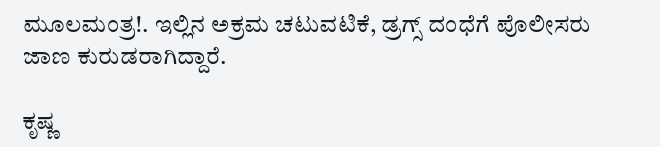ಮೂಲಮಂತ್ರ!. ಇಲ್ಲಿನ ಅಕ್ರಮ ಚಟುವಟಿಕೆ, ಡ್ರಗ್ಸ್ ದಂಧೆಗೆ ಪೊಲೀಸರು ಜಾಣ ಕುರುಡರಾಗಿದ್ದಾರೆ.

ಕೃಷ್ಣ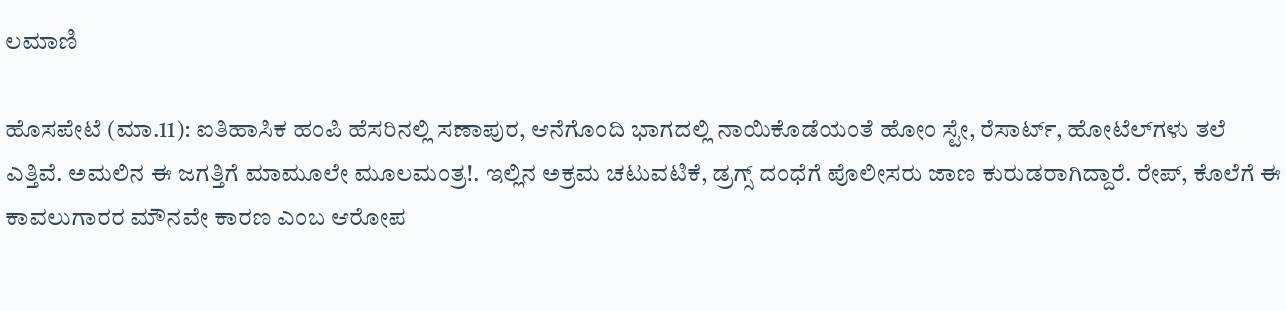ಲಮಾಣಿ

ಹೊಸಪೇಟೆ (ಮಾ.11): ಐತಿಹಾಸಿಕ ಹಂಪಿ ಹೆಸರಿನಲ್ಲಿ ಸಣಾಪುರ, ಆನೆಗೊಂದಿ ಭಾಗದಲ್ಲಿ ನಾಯಿಕೊಡೆಯಂತೆ ಹೋಂ ಸ್ಟೇ, ರೆಸಾರ್ಟ್‌, ಹೋಟೆಲ್‌ಗಳು ತಲೆ ಎತ್ತಿವೆ. ಅಮಲಿನ ಈ ಜಗತ್ತಿಗೆ ಮಾಮೂಲೇ ಮೂಲಮಂತ್ರ!. ಇಲ್ಲಿನ ಅಕ್ರಮ ಚಟುವಟಿಕೆ, ಡ್ರಗ್ಸ್ ದಂಧೆಗೆ ಪೊಲೀಸರು ಜಾಣ ಕುರುಡರಾಗಿದ್ದಾರೆ. ರೇಪ್, ಕೊಲೆಗೆ ಈ ಕಾವಲುಗಾರರ ಮೌನವೇ ಕಾರಣ ಎಂಬ ಆರೋಪ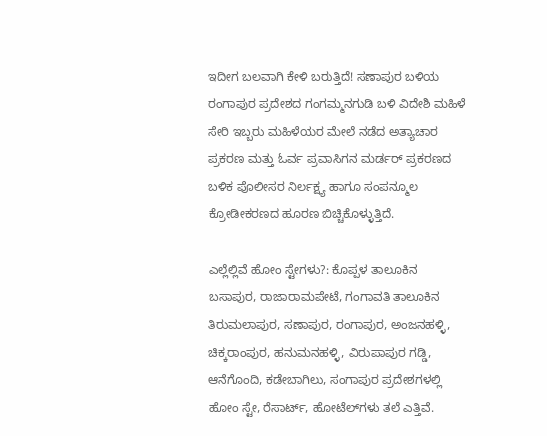ಇದೀಗ ಬಲವಾಗಿ ಕೇಳಿ ಬರುತ್ತಿದೆ! ಸಣಾಪುರ ಬಳಿಯ ರಂಗಾಪುರ ಪ್ರದೇಶದ ಗಂಗಮ್ಮನಗುಡಿ ಬಳಿ ವಿದೇಶಿ ಮಹಿಳೆ ಸೇರಿ ಇಬ್ಬರು ಮಹಿಳೆಯರ ಮೇಲೆ ನಡೆದ ಅತ್ಯಾಚಾರ ಪ್ರಕರಣ ಮತ್ತು ಓರ್ವ ಪ್ರವಾಸಿಗನ ಮರ್ಡರ್‌ ಪ್ರಕರಣದ ಬಳಿಕ ಪೊಲೀಸರ ನಿರ್ಲಕ್ಷ್ಯ ಹಾಗೂ ಸಂಪನ್ಮೂಲ ಕ್ರೋಡೀಕರಣದ ಹೂರಣ ಬಿಚ್ಚಿಕೊಳ್ಳುತ್ತಿದೆ.

ಎಲ್ಲೆಲ್ಲಿವೆ ಹೋಂ ಸ್ಟೇಗಳು?: ಕೊಪ್ಪಳ ತಾಲೂಕಿನ ಬಸಾಪುರ, ರಾಜಾರಾಮ‌ಪೇಟೆ, ಗಂಗಾವತಿ ತಾಲೂಕಿನ ತಿರುಮಲಾಪುರ, ಸಣಾಪುರ, ರಂಗಾಪುರ, ಅಂಜನಹಳ್ಳಿ, ಚಿಕ್ಕರಾಂಪುರ, ಹನುಮನಹಳ್ಳಿ, ವಿರುಪಾಪುರ ಗಡ್ಡಿ, ಆನೆಗೊಂದಿ, ಕಡೇಬಾಗಿಲು, ಸಂಗಾಪುರ ಪ್ರದೇಶಗಳಲ್ಲಿ ಹೋಂ ಸ್ಟೇ, ರೆಸಾರ್ಟ್‌, ಹೋಟೆಲ್‌ಗಳು ತಲೆ ಎತ್ತಿವೆ.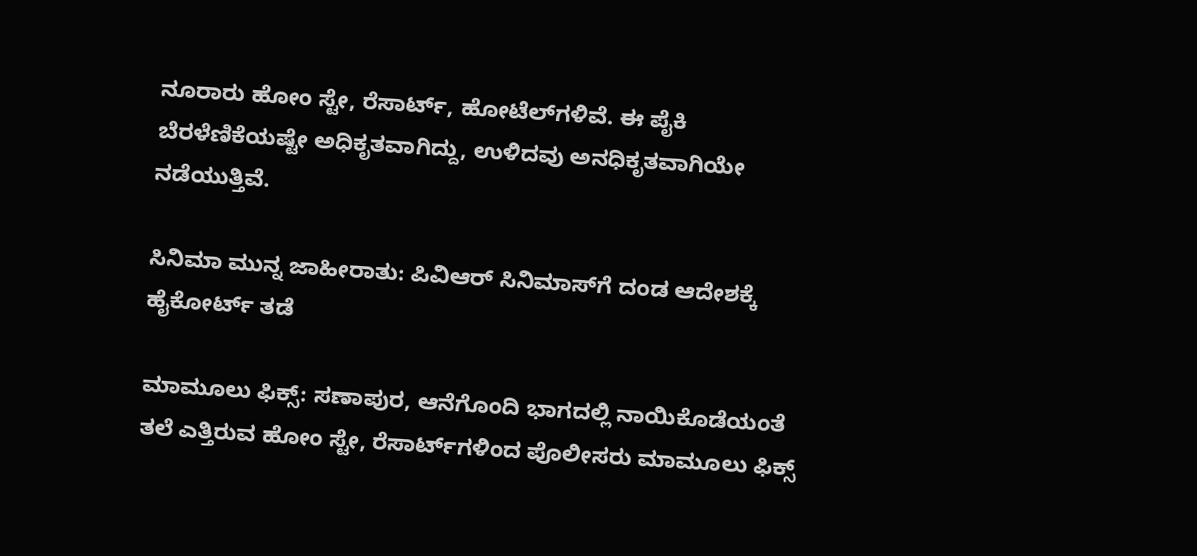ನೂರಾರು ಹೋಂ ಸ್ಟೇ, ರೆಸಾರ್ಟ್‌, ಹೋಟೆಲ್‌ಗಳಿವೆ. ಈ ಪೈಕಿ ಬೆರಳೆಣಿಕೆಯಷ್ಟೇ ಅಧಿಕೃತವಾಗಿದ್ದು, ಉಳಿದವು ಅನಧಿಕೃತವಾಗಿಯೇ ನಡೆಯುತ್ತಿವೆ.

ಸಿನಿಮಾ ಮುನ್ನ ಜಾಹೀರಾತು: ಪಿವಿಆರ್‌ ಸಿನಿಮಾಸ್‌ಗೆ ದಂಡ ಆದೇಶಕ್ಕೆ ಹೈಕೋರ್ಟ್‌ ತಡೆ

ಮಾಮೂಲು ಫಿಕ್ಸ್‌: ಸಣಾಪುರ, ಆನೆಗೊಂದಿ ಭಾಗದಲ್ಲಿ ನಾಯಿಕೊಡೆಯಂತೆ ತಲೆ ಎತ್ತಿರುವ ಹೋಂ ಸ್ಟೇ, ರೆಸಾರ್ಟ್‌ಗಳಿಂದ ಪೊಲೀಸರು ಮಾಮೂಲು ಫಿಕ್ಸ್‌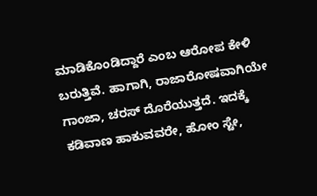ಮಾಡಿಕೊಂಡಿದ್ದಾರೆ ಎಂಬ ಆರೋಪ ಕೇಳಿ ಬರುತ್ತಿವೆ. ಹಾಗಾಗಿ, ರಾಜಾರೋಷವಾಗಿಯೇ ಗಾಂಜಾ, ಚರಸ್‌ ದೊರೆಯುತ್ತದೆ. ಇದಕ್ಕೆ ಕಡಿವಾಣ ಹಾಕುವವರೇ, ಹೋಂ ಸ್ಟೇ,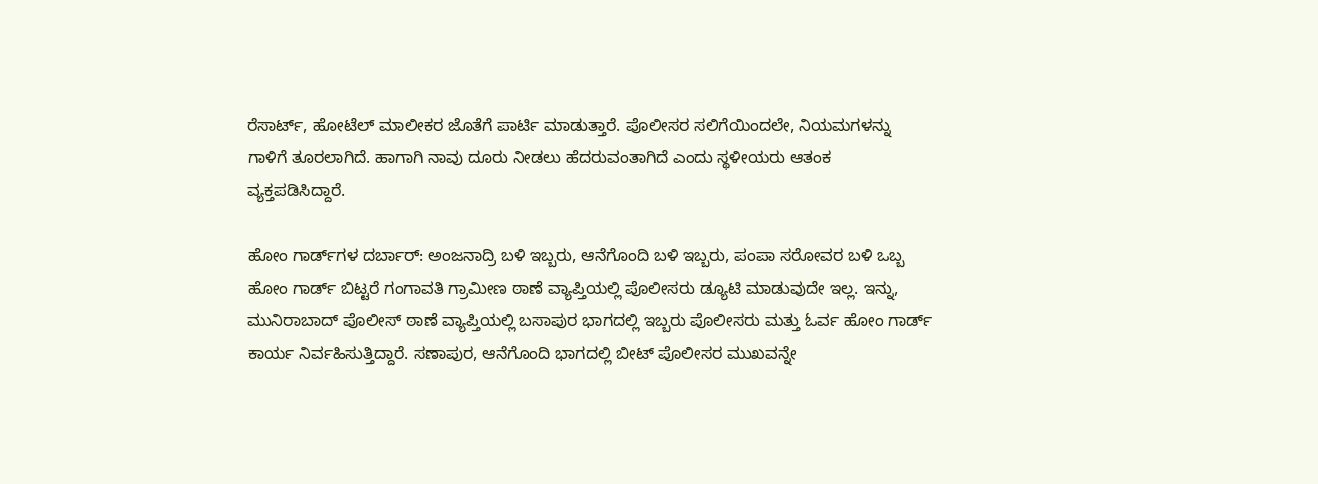ರೆಸಾರ್ಟ್‌, ಹೋಟೆಲ್‌ ಮಾಲೀಕರ ಜೊತೆಗೆ ಪಾರ್ಟಿ ಮಾಡುತ್ತಾರೆ. ಪೊಲೀಸರ ಸಲಿಗೆಯಿಂದಲೇ, ನಿಯಮಗಳನ್ನು ಗಾಳಿಗೆ ತೂರಲಾಗಿದೆ. ಹಾಗಾಗಿ ನಾವು ದೂರು ನೀಡಲು ಹೆದರುವಂತಾಗಿದೆ ಎಂದು ಸ್ಥಳೀಯರು ಆತಂಕ ವ್ಯಕ್ತಪಡಿಸಿದ್ದಾರೆ.

ಹೋಂ ಗಾರ್ಡ್‌ಗಳ ದರ್ಬಾರ್: ಅಂಜನಾದ್ರಿ ಬಳಿ ಇಬ್ಬರು, ಆನೆಗೊಂದಿ ಬಳಿ ಇಬ್ಬರು, ಪಂಪಾ ಸರೋವರ ಬಳಿ ಒಬ್ಬ ಹೋಂ ಗಾರ್ಡ್‌ ಬಿಟ್ಟರೆ ಗಂಗಾವತಿ ಗ್ರಾಮೀಣ ಠಾಣೆ ವ್ಯಾಪ್ತಿಯಲ್ಲಿ ಪೊಲೀಸರು ಡ್ಯೂಟಿ ಮಾಡುವುದೇ ಇಲ್ಲ. ಇನ್ನು, ಮುನಿರಾಬಾದ್‌ ಪೊಲೀಸ್ ಠಾಣೆ ವ್ಯಾಪ್ತಿಯಲ್ಲಿ ಬಸಾಪುರ ಭಾಗದಲ್ಲಿ ಇಬ್ಬರು ಪೊಲೀಸರು ಮತ್ತು ಓರ್ವ ಹೋಂ ಗಾರ್ಡ್‌ ಕಾರ್ಯ ನಿರ್ವಹಿಸುತ್ತಿದ್ದಾರೆ. ಸಣಾಪುರ, ಆನೆಗೊಂದಿ ಭಾಗದಲ್ಲಿ ಬೀಟ್‌ ಪೊಲೀಸರ ಮುಖವನ್ನೇ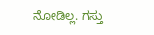ನೋಡಿಲ್ಲ. ಗಸ್ತು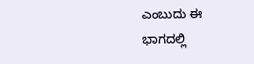ಎಂಬುದು ಈ ಭಾಗದಲ್ಲಿ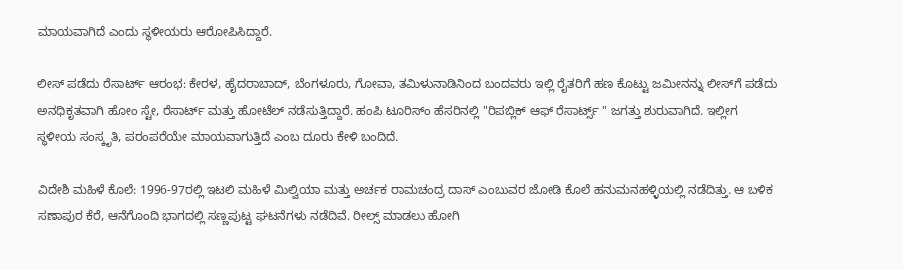ಮಾಯವಾಗಿದೆ ಎಂದು ಸ್ಥಳೀಯರು ಆರೋಪಿಸಿದ್ದಾರೆ.

ಲೀಸ್‌ ಪಡೆದು ರೆಸಾರ್ಟ್‌ ಆರಂಭ: ಕೇರಳ, ಹೈದರಾಬಾದ್, ಬೆಂಗಳೂರು, ಗೋವಾ, ತಮಿಳುನಾಡಿನಿಂದ ಬಂದವರು ಇಲ್ಲಿ ರೈತರಿಗೆ ಹಣ ಕೊಟ್ಟು ಜಮೀನನ್ನು ಲೀಸ್‌ಗೆ ಪಡೆದು ಅನಧಿಕೃತವಾಗಿ ಹೋಂ ಸ್ಟೇ, ರೆಸಾರ್ಟ್ ಮತ್ತು ಹೋಟೆಲ್‌ ನಡೆಸುತ್ತಿದ್ದಾರೆ. ಹಂಪಿ ಟೂರಿಸ್ಂ ಹೆಸರಿನಲ್ಲಿ "ರಿಪಬ್ಲಿಕ್‌ ಆಫ್‌ ರೆಸಾರ್ಟ್ಸ್ " ಜಗತ್ತು ಶುರುವಾಗಿದೆ. ಇಲ್ಲೀಗ ಸ್ಥಳೀಯ ಸಂಸ್ಕೃತಿ, ಪರಂಪರೆಯೇ ಮಾಯವಾಗುತ್ತಿದೆ ಎಂಬ ದೂರು ಕೇಳಿ ಬಂದಿದೆ.

ವಿದೇಶಿ ಮಹಿಳೆ ಕೊಲೆ: 1996-97ರಲ್ಲಿ ಇಟಲಿ ಮಹಿಳೆ ಮಿಲ್ವಿಯಾ ಮತ್ತು ಅರ್ಚಕ ರಾಮಚಂದ್ರ ದಾಸ್ ಎಂಬುವರ ಜೋಡಿ ಕೊಲೆ ಹನುಮನಹಳ್ಳಿಯಲ್ಲಿ ನಡೆದಿತ್ತು. ಆ ಬಳಿಕ ಸಣಾಪುರ ಕೆರೆ, ಆನೆಗೊಂದಿ ಭಾಗದಲ್ಲಿ ಸಣ್ಣಪುಟ್ಟ ಘಟನೆಗಳು ನಡೆದಿವೆ. ರೀಲ್ಸ್‌ ಮಾಡಲು ಹೋಗಿ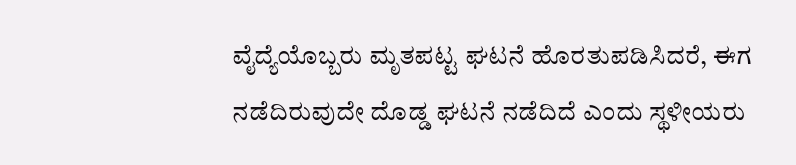ವೈದ್ಯೆಯೊಬ್ಬರು ಮೃತಪಟ್ಟ ಘಟನೆ ಹೊರತುಪಡಿಸಿದರೆ, ಈಗ ನಡೆದಿರುವುದೇ ದೊಡ್ಡ ಘಟನೆ ನಡೆದಿದೆ ಎಂದು ಸ್ಥಳೀಯರು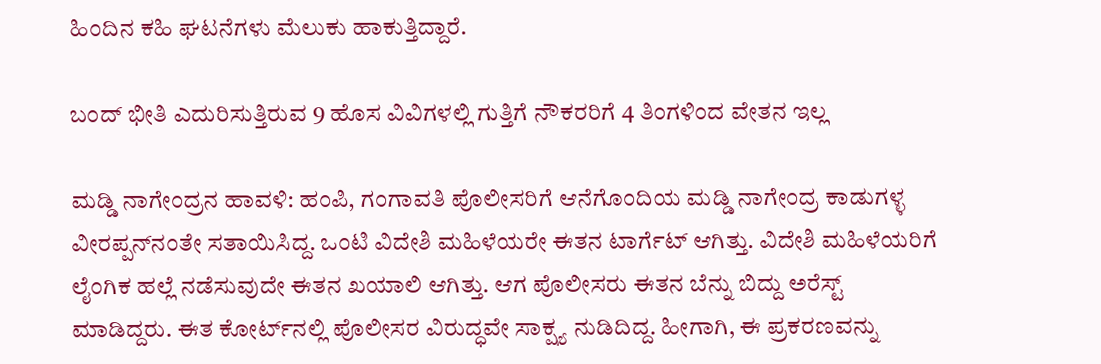ಹಿಂದಿನ ಕಹಿ ಘಟನೆಗಳು ಮೆಲುಕು ಹಾಕುತ್ತಿದ್ದಾರೆ.

ಬಂದ್‌ ಭೀತಿ ಎದುರಿಸುತ್ತಿರುವ 9 ಹೊಸ ವಿವಿಗಳಲ್ಲಿ ಗುತ್ತಿಗೆ ನೌಕರರಿಗೆ 4 ತಿಂಗಳಿಂದ ವೇತನ ಇಲ್ಲ

ಮಡ್ಡಿ ನಾಗೇಂದ್ರನ ಹಾವಳಿ: ಹಂಪಿ, ಗಂಗಾವತಿ ಪೊಲೀಸರಿಗೆ ಆನೆಗೊಂದಿಯ ಮಡ್ಡಿ ನಾಗೇಂದ್ರ ಕಾಡುಗಳ್ಳ ವೀರಪ್ಪನ್‌ನಂತೇ ಸತಾಯಿಸಿದ್ದ. ಒಂಟಿ ವಿದೇಶಿ ಮಹಿಳೆಯರೇ ಈತನ ಟಾರ್ಗೆಟ್‌ ಆಗಿತ್ತು. ವಿದೇಶಿ ಮಹಿಳೆಯರಿಗೆ ಲೈಂಗಿಕ ಹಲ್ಲೆ ನಡೆಸುವುದೇ ಈತನ ಖಯಾಲಿ ಆಗಿತ್ತು. ಆಗ ಪೊಲೀಸರು ಈತನ ಬೆನ್ನು ಬಿದ್ದು ಅರೆಸ್ಟ್‌ ಮಾಡಿದ್ದರು. ಈತ ಕೋರ್ಟ್‌ನಲ್ಲಿ ಪೊಲೀಸರ ವಿರುದ್ಧವೇ ಸಾಕ್ಷ್ಯ ನುಡಿದಿದ್ದ. ಹೀಗಾಗಿ, ಈ ಪ್ರಕರಣವನ್ನು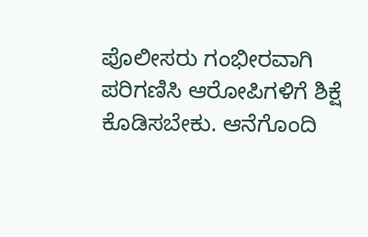ಪೊಲೀಸರು ಗಂಭೀರವಾಗಿ ಪರಿಗಣಿಸಿ ಆರೋಪಿಗಳಿಗೆ ಶಿಕ್ಷೆ ಕೊಡಿಸಬೇಕು. ಆನೆಗೊಂದಿ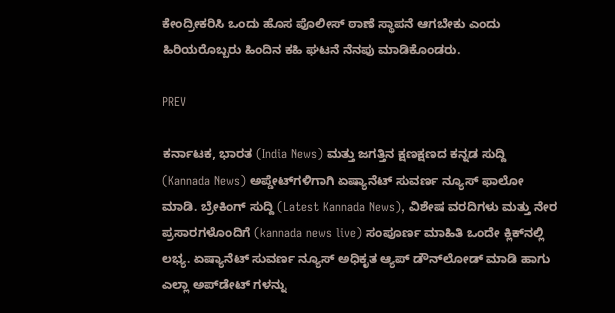ಕೇಂದ್ರೀಕರಿಸಿ ಒಂದು ಹೊಸ ಪೊಲೀಸ್‌ ಠಾಣೆ ಸ್ಥಾಪನೆ ಆಗಬೇಕು ಎಂದು ಹಿರಿಯರೊಬ್ಬರು ಹಿಂದಿನ ಕಹಿ ಘಟನೆ ನೆನಪು ಮಾಡಿಕೊಂಡರು.

PREV

ಕರ್ನಾಟಕ, ಭಾರತ (India News) ಮತ್ತು ಜಗತ್ತಿನ ಕ್ಷಣಕ್ಷಣದ ಕನ್ನಡ ಸುದ್ದಿ (Kannada News) ಅಪ್ಡೇಟ್‌ಗಳಿಗಾಗಿ ಏಷ್ಯಾನೆಟ್ ಸುವರ್ಣ ನ್ಯೂಸ್‌ ಫಾಲೋ ಮಾಡಿ. ಬ್ರೇಕಿಂಗ್ ಸುದ್ದಿ (Latest Kannada News), ವಿಶೇಷ ವರದಿಗಳು ಮತ್ತು ನೇರ ಪ್ರಸಾರಗಳೊಂದಿಗೆ (kannada news live) ಸಂಪೂರ್ಣ ಮಾಹಿತಿ ಒಂದೇ ಕ್ಲಿಕ್‌ನಲ್ಲಿ ಲಭ್ಯ. ಏಷ್ಯಾನೆಟ್ ಸುವರ್ಣ ನ್ಯೂಸ್ ಅಧಿಕೃತ ಆ್ಯಪ್ ಡೌನ್‌ಲೋಡ್ ಮಾಡಿ ಹಾಗು ಎಲ್ಲಾ ಅಪ್‌ಡೇಟ್ ಗಳನ್ನು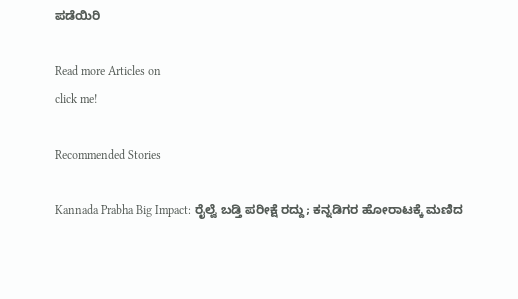ಪಡೆಯಿರಿ

Read more Articles on
click me!

Recommended Stories

Kannada Prabha Big Impact: ರೈಲ್ವೆ ಬಡ್ತಿ ಪರೀಕ್ಷೆ ರದ್ದು; ಕನ್ನಡಿಗರ ಹೋರಾಟಕ್ಕೆ ಮಣಿದ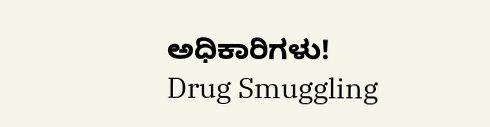ಅಧಿಕಾರಿಗಳು!
Drug Smuggling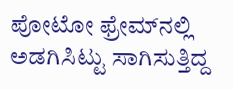ಪೋಟೋ ಫ್ರೇಮ್‌ನಲ್ಲಿ ಅಡಗಿಸಿಟ್ಟು ಸಾಗಿಸುತ್ತಿದ್ದ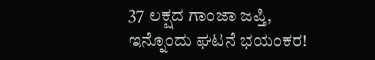37 ಲಕ್ಷದ ಗಾಂಜಾ ಜಪ್ತಿ, ಇನ್ನೊಂದು ಘಟನೆ ಭಯಂಕರ!